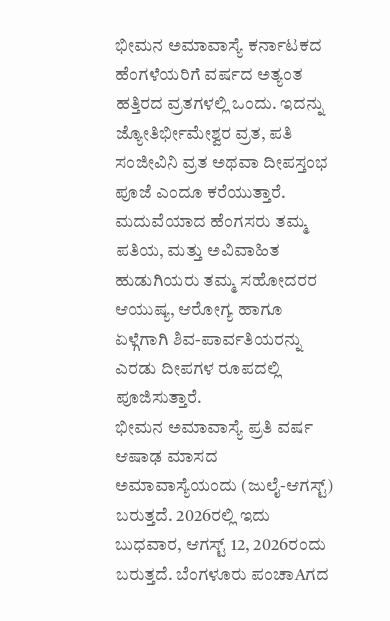ಭೀಮನ ಅಮಾವಾಸ್ಯೆ ಕರ್ನಾಟಕದ ಹೆಂಗಳೆಯರಿಗೆ ವರ್ಷದ ಅತ್ಯಂತ ಹತ್ತಿರದ ವ್ರತಗಳಲ್ಲಿ ಒಂದು. ಇದನ್ನು ಜ್ಯೋತಿರ್ಭೀಮೇಶ್ವರ ವ್ರತ, ಪತಿ ಸಂಜೀವಿನಿ ವ್ರತ ಅಥವಾ ದೀಪಸ್ತಂಭ ಪೂಜೆ ಎಂದೂ ಕರೆಯುತ್ತಾರೆ. ಮದುವೆಯಾದ ಹೆಂಗಸರು ತಮ್ಮ ಪತಿಯ, ಮತ್ತು ಅವಿವಾಹಿತ ಹುಡುಗಿಯರು ತಮ್ಮ ಸಹೋದರರ ಆಯುಷ್ಯ, ಆರೋಗ್ಯ ಹಾಗೂ ಏಳ್ಗೆಗಾಗಿ ಶಿವ-ಪಾರ್ವತಿಯರನ್ನು ಎರಡು ದೀಪಗಳ ರೂಪದಲ್ಲಿ ಪೂಜಿಸುತ್ತಾರೆ.
ಭೀಮನ ಅಮಾವಾಸ್ಯೆ ಪ್ರತಿ ವರ್ಷ ಆಷಾಢ ಮಾಸದ ಅಮಾವಾಸ್ಯೆಯಂದು (ಜುಲೈ-ಆಗಸ್ಟ್) ಬರುತ್ತದೆ. 2026ರಲ್ಲಿ ಇದು ಬುಧವಾರ, ಆಗಸ್ಟ್ 12, 2026ರಂದು ಬರುತ್ತದೆ. ಬೆಂಗಳೂರು ಪಂಚಾAಗದ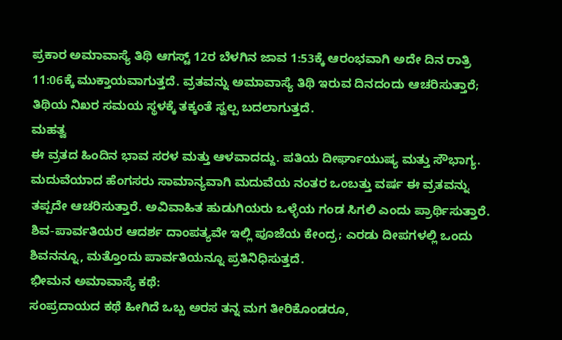ಪ್ರಕಾರ ಅಮಾವಾಸ್ಯೆ ತಿಥಿ ಆಗಸ್ಟ್ 12ರ ಬೆಳಗಿನ ಜಾವ 1:53ಕ್ಕೆ ಆರಂಭವಾಗಿ ಅದೇ ದಿನ ರಾತ್ರಿ 11:06ಕ್ಕೆ ಮುಕ್ತಾಯವಾಗುತ್ತದೆ. ವ್ರತವನ್ನು ಅಮಾವಾಸ್ಯೆ ತಿಥಿ ಇರುವ ದಿನದಂದು ಆಚರಿಸುತ್ತಾರೆ; ತಿಥಿಯ ನಿಖರ ಸಮಯ ಸ್ಥಳಕ್ಕೆ ತಕ್ಕಂತೆ ಸ್ವಲ್ಪ ಬದಲಾಗುತ್ತದೆ.
ಮಹತ್ವ
ಈ ವ್ರತದ ಹಿಂದಿನ ಭಾವ ಸರಳ ಮತ್ತು ಆಳವಾದದ್ದು. ಪತಿಯ ದೀರ್ಘಾಯುಷ್ಯ ಮತ್ತು ಸೌಭಾಗ್ಯ. ಮದುವೆಯಾದ ಹೆಂಗಸರು ಸಾಮಾನ್ಯವಾಗಿ ಮದುವೆಯ ನಂತರ ಒಂಬತ್ತು ವರ್ಷ ಈ ವ್ರತವನ್ನು ತಪ್ಪದೇ ಆಚರಿಸುತ್ತಾರೆ. ಅವಿವಾಹಿತ ಹುಡುಗಿಯರು ಒಳ್ಳೆಯ ಗಂಡ ಸಿಗಲಿ ಎಂದು ಪ್ರಾರ್ಥಿಸುತ್ತಾರೆ. ಶಿವ-ಪಾರ್ವತಿಯರ ಆದರ್ಶ ದಾಂಪತ್ಯವೇ ಇಲ್ಲಿ ಪೂಜೆಯ ಕೇಂದ್ರ; ಎರಡು ದೀಪಗಳಲ್ಲಿ ಒಂದು ಶಿವನನ್ನೂ, ಮತ್ತೊಂದು ಪಾರ್ವತಿಯನ್ನೂ ಪ್ರತಿನಿಧಿಸುತ್ತದೆ.
ಭೀಮನ ಅಮಾವಾಸ್ಯೆ ಕಥೆ:
ಸಂಪ್ರದಾಯದ ಕಥೆ ಹೀಗಿದೆ ಒಬ್ಬ ಅರಸ ತನ್ನ ಮಗ ತೀರಿಕೊಂಡರೂ,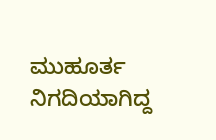ಮುಹೂರ್ತ ನಿಗದಿಯಾಗಿದ್ದ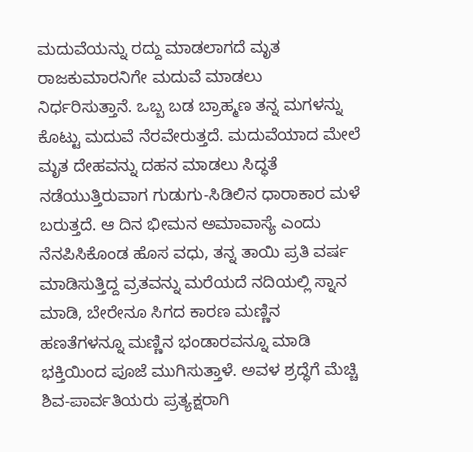ಮದುವೆಯನ್ನು ರದ್ದು ಮಾಡಲಾಗದೆ ಮೃತ ರಾಜಕುಮಾರನಿಗೇ ಮದುವೆ ಮಾಡಲು ನಿರ್ಧರಿಸುತ್ತಾನೆ. ಒಬ್ಬ ಬಡ ಬ್ರಾಹ್ಮಣ ತನ್ನ ಮಗಳನ್ನು ಕೊಟ್ಟು ಮದುವೆ ನೆರವೇರುತ್ತದೆ. ಮದುವೆಯಾದ ಮೇಲೆ ಮೃತ ದೇಹವನ್ನು ದಹನ ಮಾಡಲು ಸಿದ್ಧತೆ ನಡೆಯುತ್ತಿರುವಾಗ ಗುಡುಗು-ಸಿಡಿಲಿನ ಧಾರಾಕಾರ ಮಳೆ ಬರುತ್ತದೆ. ಆ ದಿನ ಭೀಮನ ಅಮಾವಾಸ್ಯೆ ಎಂದು ನೆನಪಿಸಿಕೊಂಡ ಹೊಸ ವಧು, ತನ್ನ ತಾಯಿ ಪ್ರತಿ ವರ್ಷ ಮಾಡಿಸುತ್ತಿದ್ದ ವ್ರತವನ್ನು ಮರೆಯದೆ ನದಿಯಲ್ಲಿ ಸ್ನಾನ ಮಾಡಿ, ಬೇರೇನೂ ಸಿಗದ ಕಾರಣ ಮಣ್ಣಿನ ಹಣತೆಗಳನ್ನೂ ಮಣ್ಣಿನ ಭಂಡಾರವನ್ನೂ ಮಾಡಿ ಭಕ್ತಿಯಿಂದ ಪೂಜೆ ಮುಗಿಸುತ್ತಾಳೆ. ಅವಳ ಶ್ರದ್ಧೆಗೆ ಮೆಚ್ಚಿ ಶಿವ-ಪಾರ್ವತಿಯರು ಪ್ರತ್ಯಕ್ಷರಾಗಿ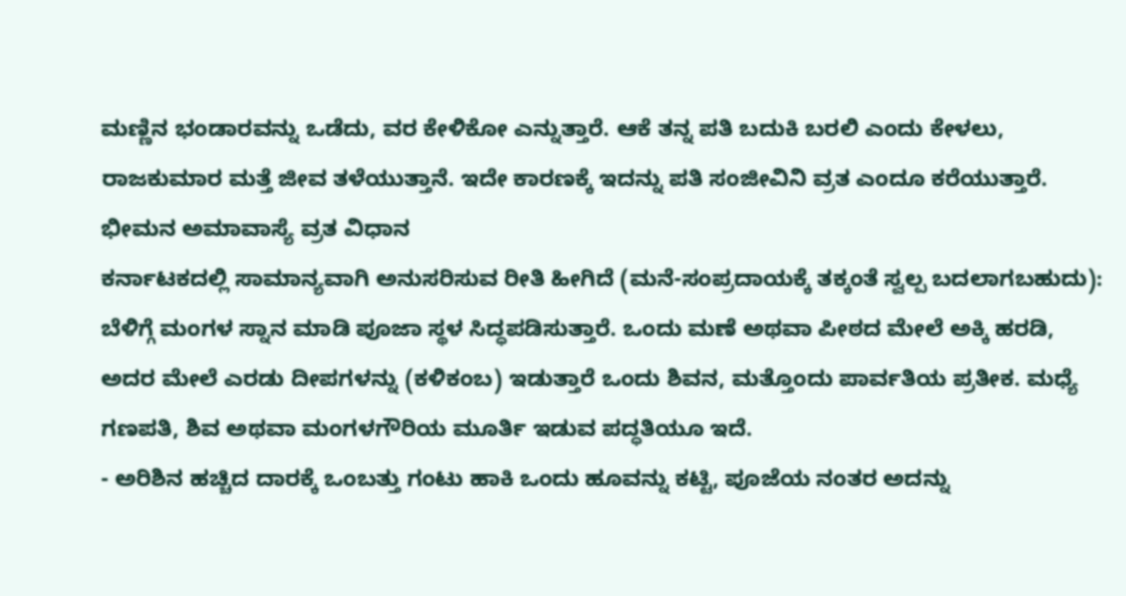ಮಣ್ಣಿನ ಭಂಡಾರವನ್ನು ಒಡೆದು, ವರ ಕೇಳಿಕೋ ಎನ್ನುತ್ತಾರೆ. ಆಕೆ ತನ್ನ ಪತಿ ಬದುಕಿ ಬರಲಿ ಎಂದು ಕೇಳಲು, ರಾಜಕುಮಾರ ಮತ್ತೆ ಜೀವ ತಳೆಯುತ್ತಾನೆ. ಇದೇ ಕಾರಣಕ್ಕೆ ಇದನ್ನು ಪತಿ ಸಂಜೀವಿನಿ ವ್ರತ ಎಂದೂ ಕರೆಯುತ್ತಾರೆ.
ಭೀಮನ ಅಮಾವಾಸ್ಯೆ ವ್ರತ ವಿಧಾನ
ಕರ್ನಾಟಕದಲ್ಲಿ ಸಾಮಾನ್ಯವಾಗಿ ಅನುಸರಿಸುವ ರೀತಿ ಹೀಗಿದೆ (ಮನೆ-ಸಂಪ್ರದಾಯಕ್ಕೆ ತಕ್ಕಂತೆ ಸ್ವಲ್ಪ ಬದಲಾಗಬಹುದು):
ಬೆಳಿಗ್ಗೆ ಮಂಗಳ ಸ್ನಾನ ಮಾಡಿ ಪೂಜಾ ಸ್ಥಳ ಸಿದ್ಧಪಡಿಸುತ್ತಾರೆ. ಒಂದು ಮಣೆ ಅಥವಾ ಪೀಠದ ಮೇಲೆ ಅಕ್ಕಿ ಹರಡಿ, ಅದರ ಮೇಲೆ ಎರಡು ದೀಪಗಳನ್ನು (ಕಳಿಕಂಬ) ಇಡುತ್ತಾರೆ ಒಂದು ಶಿವನ, ಮತ್ತೊಂದು ಪಾರ್ವತಿಯ ಪ್ರತೀಕ. ಮಧ್ಯೆ ಗಣಪತಿ, ಶಿವ ಅಥವಾ ಮಂಗಳಗೌರಿಯ ಮೂರ್ತಿ ಇಡುವ ಪದ್ಧತಿಯೂ ಇದೆ.
- ಅರಿಶಿನ ಹಚ್ಚಿದ ದಾರಕ್ಕೆ ಒಂಬತ್ತು ಗಂಟು ಹಾಕಿ ಒಂದು ಹೂವನ್ನು ಕಟ್ಟಿ, ಪೂಜೆಯ ನಂತರ ಅದನ್ನು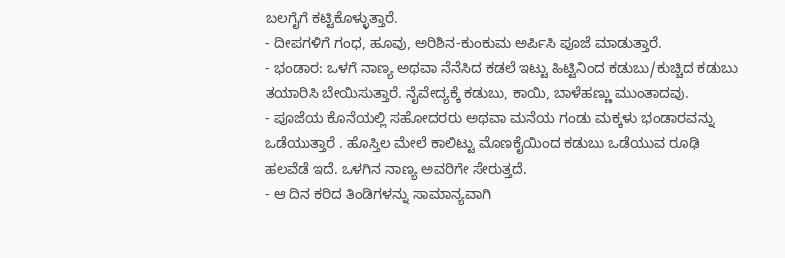ಬಲಗೈಗೆ ಕಟ್ಟಿಕೊಳ್ಳುತ್ತಾರೆ.
- ದೀಪಗಳಿಗೆ ಗಂಧ, ಹೂವು, ಅರಿಶಿನ-ಕುಂಕುಮ ಅರ್ಪಿಸಿ ಪೂಜೆ ಮಾಡುತ್ತಾರೆ.
- ಭಂಡಾರ: ಒಳಗೆ ನಾಣ್ಯ ಅಥವಾ ನೆನೆಸಿದ ಕಡಲೆ ಇಟ್ಟು ಹಿಟ್ಟಿನಿಂದ ಕಡುಬು/ಕುಚ್ಚಿದ ಕಡುಬು ತಯಾರಿಸಿ ಬೇಯಿಸುತ್ತಾರೆ. ನೈವೇದ್ಯಕ್ಕೆ ಕಡುಬು, ಕಾಯಿ, ಬಾಳೆಹಣ್ಣು ಮುಂತಾದವು.
- ಪೂಜೆಯ ಕೊನೆಯಲ್ಲಿ ಸಹೋದರರು ಅಥವಾ ಮನೆಯ ಗಂಡು ಮಕ್ಕಳು ಭಂಡಾರವನ್ನು ಒಡೆಯುತ್ತಾರೆ . ಹೊಸ್ತಿಲ ಮೇಲೆ ಕಾಲಿಟ್ಟು ಮೊಣಕೈಯಿಂದ ಕಡುಬು ಒಡೆಯುವ ರೂಢಿ ಹಲವೆಡೆ ಇದೆ. ಒಳಗಿನ ನಾಣ್ಯ ಅವರಿಗೇ ಸೇರುತ್ತದೆ.
- ಆ ದಿನ ಕರಿದ ತಿಂಡಿಗಳನ್ನು ಸಾಮಾನ್ಯವಾಗಿ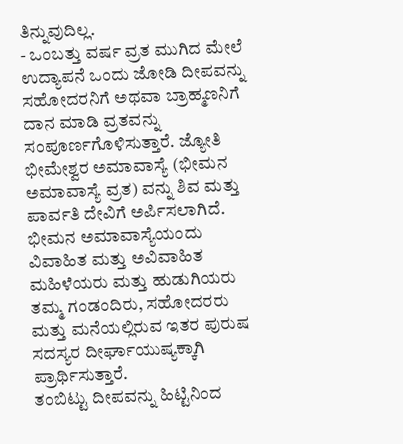ತಿನ್ನುವುದಿಲ್ಲ.
- ಒಂಬತ್ತು ವರ್ಷ ವ್ರತ ಮುಗಿದ ಮೇಲೆ ಉದ್ಯಾಪನೆ ಒಂದು ಜೋಡಿ ದೀಪವನ್ನು ಸಹೋದರನಿಗೆ ಅಥವಾ ಬ್ರಾಹ್ಮಣನಿಗೆ ದಾನ ಮಾಡಿ ವ್ರತವನ್ನು ಸಂಪೂರ್ಣಗೊಳಿಸುತ್ತಾರೆ. ಜ್ಯೋತಿ ಭೀಮೇಶ್ವರ ಅಮಾವಾಸ್ಯೆ (ಭೀಮನ ಅಮಾವಾಸ್ಯೆ ವ್ರತ) ವನ್ನು ಶಿವ ಮತ್ತು ಪಾರ್ವತಿ ದೇವಿಗೆ ಅರ್ಪಿಸಲಾಗಿದೆ. ಭೀಮನ ಅಮಾವಾಸ್ಯೆಯಂದು ವಿವಾಹಿತ ಮತ್ತು ಅವಿವಾಹಿತ ಮಹಿಳೆಯರು ಮತ್ತು ಹುಡುಗಿಯರು ತಮ್ಮ ಗಂಡಂದಿರು, ಸಹೋದರರು ಮತ್ತು ಮನೆಯಲ್ಲಿರುವ ಇತರ ಪುರುಷ ಸದಸ್ಯರ ದೀರ್ಘಾಯುಷ್ಯಕ್ಕಾಗಿ ಪ್ರಾರ್ಥಿಸುತ್ತಾರೆ.
ತಂಬಿಟ್ಟು ದೀಪವನ್ನು ಹಿಟ್ಟಿನಿಂದ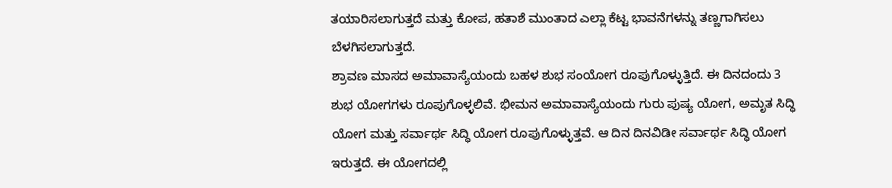ತಯಾರಿಸಲಾಗುತ್ತದೆ ಮತ್ತು ಕೋಪ, ಹತಾಶೆ ಮುಂತಾದ ಎಲ್ಲಾ ಕೆಟ್ಟ ಭಾವನೆಗಳನ್ನು ತಣ್ಣಗಾಗಿಸಲು ಬೆಳಗಿಸಲಾಗುತ್ತದೆ.
ಶ್ರಾವಣ ಮಾಸದ ಅಮಾವಾಸ್ಯೆಯಂದು ಬಹಳ ಶುಭ ಸಂಯೋಗ ರೂಪುಗೊಳ್ಳುತ್ತಿದೆ. ಈ ದಿನದಂದು 3 ಶುಭ ಯೋಗಗಳು ರೂಪುಗೊಳ್ಳಲಿವೆ. ಭೀಮನ ಅಮಾವಾಸ್ಯೆಯಂದು ಗುರು ಪುಷ್ಯ ಯೋಗ, ಅಮೃತ ಸಿದ್ಧಿ ಯೋಗ ಮತ್ತು ಸರ್ವಾರ್ಥ ಸಿದ್ಧಿ ಯೋಗ ರೂಪುಗೊಳ್ಳುತ್ತವೆ. ಆ ದಿನ ದಿನವಿಡೀ ಸರ್ವಾರ್ಥ ಸಿದ್ಧಿ ಯೋಗ ಇರುತ್ತದೆ. ಈ ಯೋಗದಲ್ಲಿ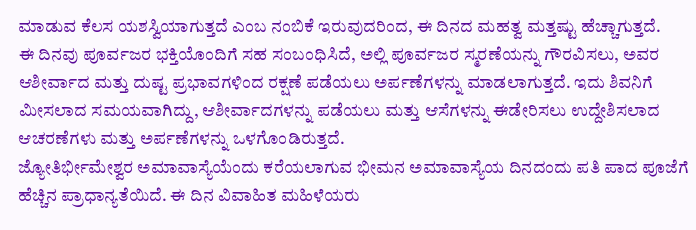ಮಾಡುವ ಕೆಲಸ ಯಶಸ್ವಿಯಾಗುತ್ತದೆ ಎಂಬ ನಂಬಿಕೆ ಇರುವುದರಿಂದ, ಈ ದಿನದ ಮಹತ್ವ ಮತ್ತಷ್ಟು ಹೆಚ್ಚಾಗುತ್ತದೆ.
ಈ ದಿನವು ಪೂರ್ವಜರ ಭಕ್ತಿಯೊಂದಿಗೆ ಸಹ ಸಂಬಂಧಿಸಿದೆ, ಅಲ್ಲಿ ಪೂರ್ವಜರ ಸ್ಮರಣೆಯನ್ನು ಗೌರವಿಸಲು, ಅವರ ಆಶೀರ್ವಾದ ಮತ್ತು ದುಷ್ಟ ಪ್ರಭಾವಗಳಿಂದ ರಕ್ಷಣೆ ಪಡೆಯಲು ಅರ್ಪಣೆಗಳನ್ನು ಮಾಡಲಾಗುತ್ತದೆ. ಇದು ಶಿವನಿಗೆ ಮೀಸಲಾದ ಸಮಯವಾಗಿದ್ದು, ಆಶೀರ್ವಾದಗಳನ್ನು ಪಡೆಯಲು ಮತ್ತು ಆಸೆಗಳನ್ನು ಈಡೇರಿಸಲು ಉದ್ದೇಶಿಸಲಾದ ಆಚರಣೆಗಳು ಮತ್ತು ಅರ್ಪಣೆಗಳನ್ನು ಒಳಗೊಂಡಿರುತ್ತದೆ.
ಜ್ಯೋತಿರ್ಭೀಮೇಶ್ವರ ಅಮಾವಾಸ್ಯೆಯೆಂದು ಕರೆಯಲಾಗುವ ಭೀಮನ ಅಮಾವಾಸ್ಯೆಯ ದಿನದಂದು ಪತಿ ಪಾದ ಪೂಜೆಗೆ ಹೆಚ್ಚಿನ ಪ್ರಾಧಾನ್ಯತೆಯಿದೆ. ಈ ದಿನ ವಿವಾಹಿತ ಮಹಿಳೆಯರು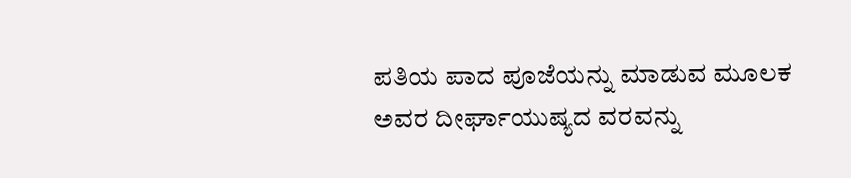ಪತಿಯ ಪಾದ ಪೂಜೆಯನ್ನು ಮಾಡುವ ಮೂಲಕ ಅವರ ದೀರ್ಘಾಯುಷ್ಯದ ವರವನ್ನು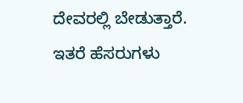ದೇವರಲ್ಲಿ ಬೇಡುತ್ತಾರೆ.
ಇತರೆ ಹೆಸರುಗಳು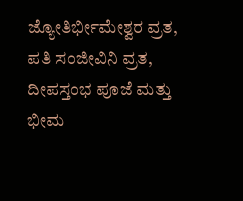ಜ್ಯೋತಿರ್ಭೀಮೇಶ್ವರ ವ್ರತ, ಪತಿ ಸಂಜೀವಿನಿ ವ್ರತ, ದೀಪಸ್ತಂಭ ಪೂಜೆ ಮತ್ತು ಭೀಮ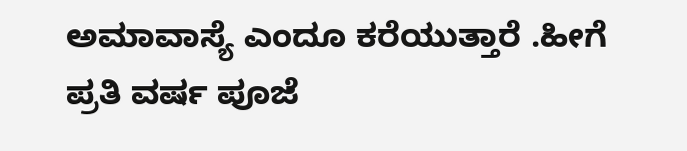ಅಮಾವಾಸ್ಯೆ ಎಂದೂ ಕರೆಯುತ್ತಾರೆ .ಹೀಗೆ ಪ್ರತಿ ವರ್ಷ ಪೂಜೆ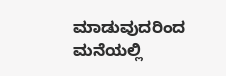ಮಾಡುವುದರಿಂದ ಮನೆಯಲ್ಲಿ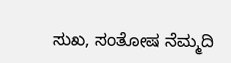ಸುಖ, ಸಂತೋಷ ನೆಮ್ಮದಿ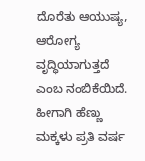ದೊರೆತು ಆಯುಷ್ಯ, ಆರೋಗ್ಯ ವೃದ್ಧಿಯಾಗುತ್ತದೆ ಎಂಬ ನಂಬಿಕೆಯಿದೆ. ಹೀಗಾಗಿ ಹೆಣ್ಣು ಮಕ್ಕಳು ಪ್ರತಿ ವರ್ಷ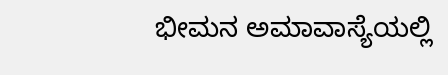ಭೀಮನ ಅಮಾವಾಸ್ಯೆಯಲ್ಲಿ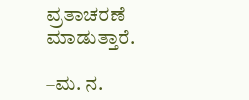ವ್ರತಾಚರಣೆ ಮಾಡುತ್ತಾರೆ.

–ಮ. ನ.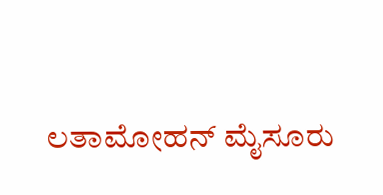ಲತಾಮೋಹನ್ ಮೈಸೂರು